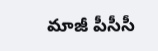మాజీ పీసీసీ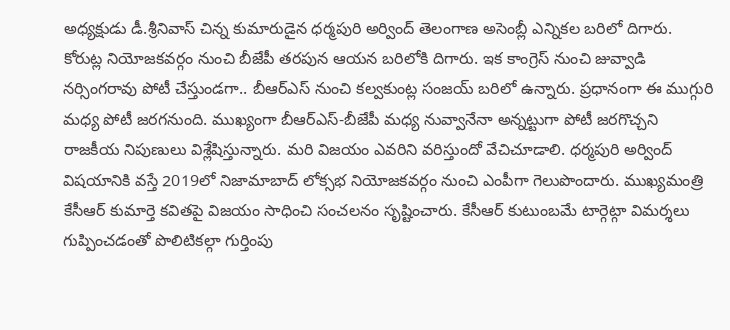అధ్యక్షుడు డీ.శ్రీనివాస్ చిన్న కుమారుడైన ధర్మపురి అర్వింద్ తెలంగాణ అసెంబ్లీ ఎన్నికల బరిలో దిగారు. కోరుట్ల నియోజకవర్గం నుంచి బీజేపీ తరపున ఆయన బరిలోకి దిగారు. ఇక కాంగ్రెస్ నుంచి జువ్వాడి నర్సింగరావు పోటీ చేస్తుండగా.. బీఆర్ఎస్ నుంచి కల్వకుంట్ల సంజయ్ బరిలో ఉన్నారు. ప్రధానంగా ఈ ముగ్గురి మధ్య పోటీ జరగనుంది. ముఖ్యంగా బీఆర్ఎస్-బీజేపీ మధ్య నువ్వానేనా అన్నట్టుగా పోటీ జరగొచ్చని రాజకీయ నిపుణులు విశ్లేషిస్తున్నారు. మరి విజయం ఎవరిని వరిస్తుందో వేచిచూడాలి. ధర్మపురి అర్వింద్ విషయానికి వస్తే 2019లో నిజామాబాద్ లోక్సభ నియోజకవర్గం నుంచి ఎంపీగా గెలుపొందారు. ముఖ్యమంత్రి కేసీఆర్ కుమార్తె కవితపై విజయం సాధించి సంచలనం సృష్టించారు. కేసీఆర్ కుటుంబమే టార్గెట్గా విమర్శలు గుప్పించడంతో పొలిటికల్గా గుర్తింపు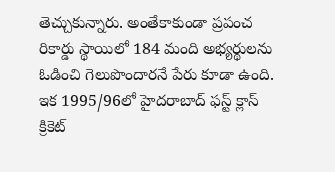తెచ్చుకున్నారు. అంతేకాకుండా ప్రపంచ రికార్డు స్థాయిలో 184 మంది అభ్యర్థులను ఓడించి గెలుపొందారనే పేరు కూడా ఉంది. ఇక 1995/96లో హైదరాబాద్ ఫస్ట్ క్లాస్ క్రికెట్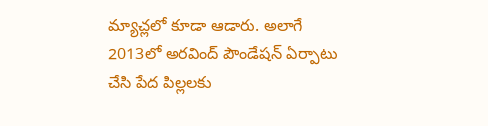మ్యాచ్లలో కూడా ఆడారు. అలాగే 2013లో అరవింద్ పౌండేషన్ ఏర్పాటు చేసి పేద పిల్లలకు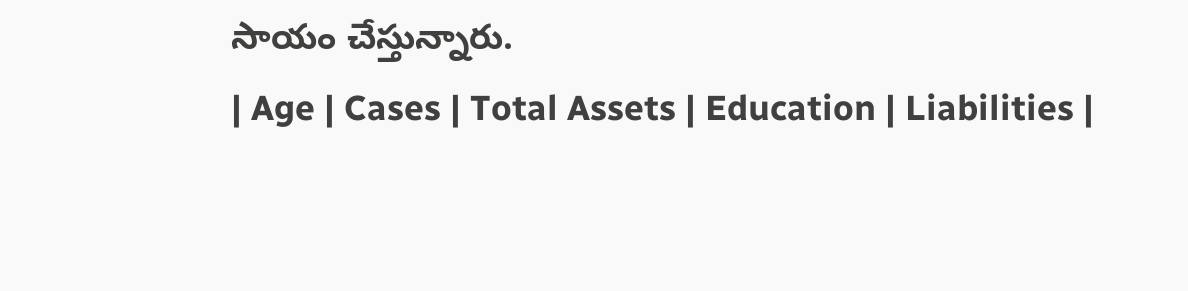సాయం చేస్తున్నారు.
| Age | Cases | Total Assets | Education | Liabilities |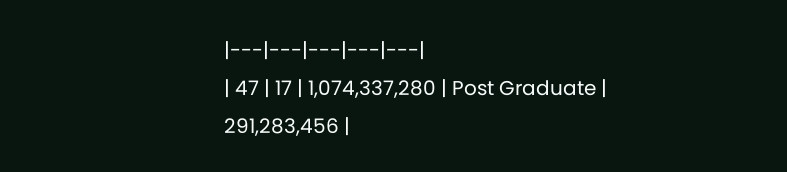|---|---|---|---|---|
| 47 | 17 | 1,074,337,280 | Post Graduate | 291,283,456 |